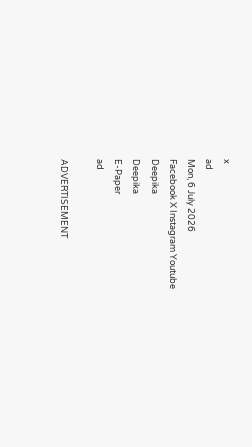x
ad
Mon, 6 July 2026
Facebook X Instagram Youtube
Deepika
Deepika
E-Paper
ad

ADVERTISEMENT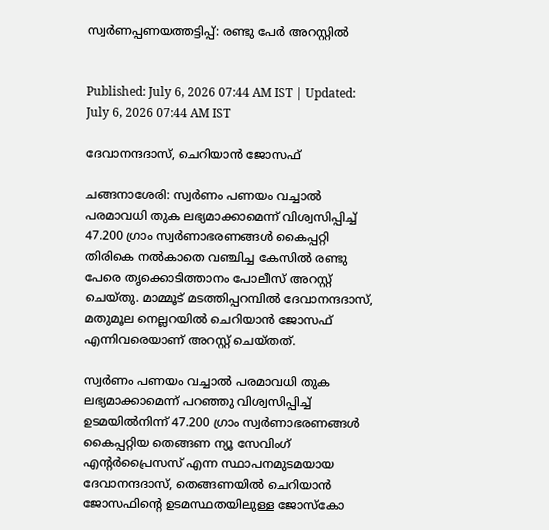സ്വർണപ്പണയത്തട്ടിപ്പ്: രണ്ടു പേർ അറസ്റ്റിൽ


Published: July 6, 2026 07:44 AM IST | Updated: July 6, 2026 07:44 AM IST

ദേവാനന്ദദാസ്, ചെറിയാൻ ജോസഫ്

ചങ്ങനാശേരി: സ്വർണം പണയം വച്ചാൽ പരമാവധി തുക ലഭ്യമാക്കാമെന്ന് വിശ്വസിപ്പിച്ച് 47.200 ഗ്രാം സ്വർണാഭരണങ്ങൾ കൈപ്പറ്റി തിരികെ നൽകാതെ വഞ്ചിച്ച കേസിൽ രണ്ടു പേരെ തൃക്കൊടിത്താനം പോലീസ് അറസ്റ്റ് ചെയ്തു. മാമ്മൂട് മടത്തിപ്പറമ്പിൽ ദേവാനന്ദദാസ്, മതുമൂല നെല്ലറയിൽ ചെറിയാൻ ജോസഫ് എന്നിവരെയാണ് അറസ്റ്റ് ചെയ്തത്.

സ്വർണം പണയം വച്ചാൽ പരമാവധി തുക ലഭ്യമാക്കാമെന്ന് പറഞ്ഞു വിശ്വസിപ്പിച്ച് ഉടമയിൽനിന്ന് 47.200 ഗ്രാം സ്വർണാഭരണങ്ങൾ കൈപ്പറ്റിയ തെങ്ങണ ന്യൂ സേവിംഗ് എന്‍റർപ്രൈസസ് എന്ന സ്ഥാപനമുടമയായ ദേവാനന്ദദാസ്, തെങ്ങണയിൽ ചെറിയാൻ ജോസഫിന്‍റെ ഉടമസ്ഥതയിലുള്ള ജോസ്കോ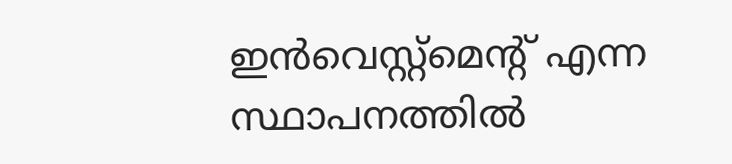ഇൻവെസ്റ്റ്മെന്‍റ് എന്ന സ്ഥാപനത്തിൽ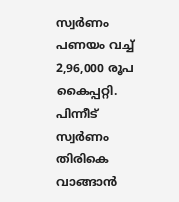സ്വർണം പണയം വച്ച് 2,96,000 രൂപ കൈപ്പറ്റി. പിന്നീട് സ്വർണം തിരികെ വാങ്ങാൻ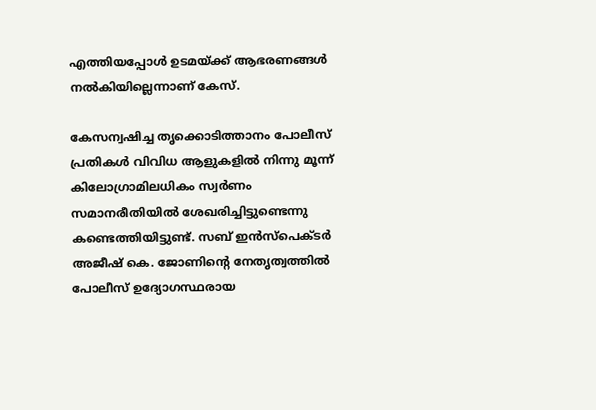എത്തിയപ്പോൾ ഉടമയ്ക്ക് ആഭരണങ്ങൾ നൽകിയില്ലെന്നാണ് കേസ്.

കേസന്വഷിച്ച തൃക്കൊടിത്താനം പോലീസ് പ്രതികൾ വിവിധ ആളുകളിൽ നിന്നു മൂന്ന് കിലോഗ്രാമിലധികം സ്വർണം സമാനരീതിയിൽ ശേഖരിച്ചിട്ടുണ്ടെന്നു കണ്ടെത്തിയിട്ടുണ്ട്. സബ് ഇൻസ്പെക്‌ടർ അജീഷ് കെ. ജോണിന്‍റെ നേതൃത്വത്തിൽ പോലീസ് ഉദ്യോഗസ്ഥരായ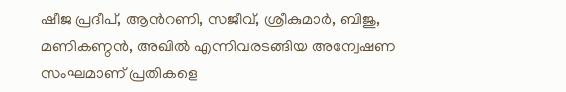ഷീജ പ്രദീപ്, ആന്‍റണി, സജീവ്, ശ്രീകുമാർ, ബിജു, മണികണ്ഠൻ, അഖിൽ എന്നിവരടങ്ങിയ അന്വേഷണ സംഘമാണ് പ്രതികളെ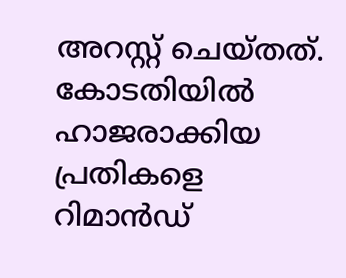അറസ്റ്റ് ചെയ്തത്. കോടതിയിൽ ഹാജരാക്കിയ പ്രതികളെ റിമാൻഡ്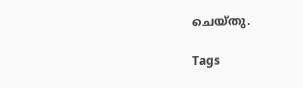ചെയ്തു.

Tags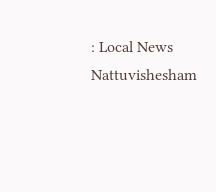: Local News Nattuvishesham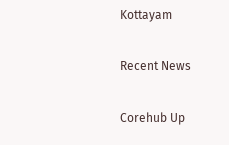Kottayam

Recent News

Corehub Up